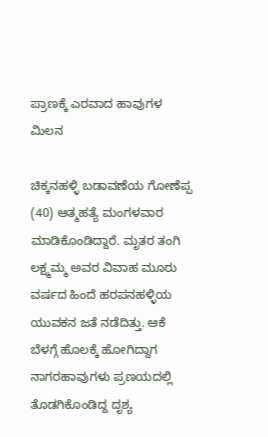ಪ್ರಾಣಕ್ಕೆ ಎರವಾದ ಹಾವುಗಳ ಮಿಲನ

ಚಿಕ್ಕನಹಳ್ಳಿ ಬಡಾವಣೆಯ ಗೋಣೆಪ್ಪ (40) ಆತ್ಮಹತ್ಯೆ ಮಂಗಳವಾರ ಮಾಡಿಕೊಂಡಿದ್ದಾರೆ. ಮೃತರ ತಂಗಿ ಲಕ್ಷ್ಮಮ್ಮ ಅವರ ವಿವಾಹ ಮೂರು ವರ್ಷದ ಹಿಂದೆ ಹರಪನಹಳ್ಳಿಯ ಯುವಕನ ಜತೆ ನಡೆದಿತ್ತು. ಆಕೆ ಬೆಳಗ್ಗೆ ಹೊಲಕ್ಕೆ ಹೋಗಿದ್ದಾಗ ನಾಗರಹಾವುಗಳು ಪ್ರಣಯದಲ್ಲಿ ತೊಡಗಿಕೊಂಡಿದ್ದ ದೃಶ್ಯ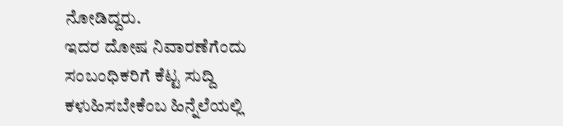ನೋಡಿದ್ದರು.
ಇದರ ದೋಷ ನಿವಾರಣೆಗೆಂದು ಸಂಬಂಧಿಕರಿಗೆ ಕೆಟ್ಟ ಸುದ್ದಿ ಕಳುಹಿಸಬೇಕೆಂಬ ಹಿನ್ನೆಲೆಯಲ್ಲಿ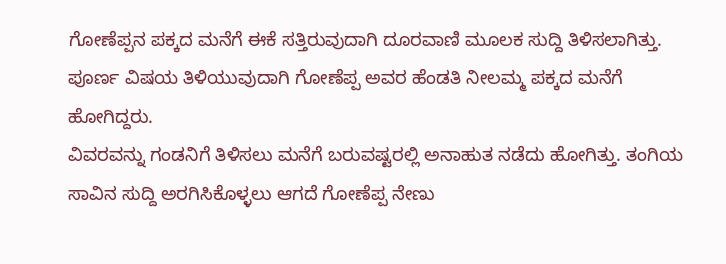ಗೋಣೆಪ್ಪನ ಪಕ್ಕದ ಮನೆಗೆ ಈಕೆ ಸತ್ತಿರುವುದಾಗಿ ದೂರವಾಣಿ ಮೂಲಕ ಸುದ್ದಿ ತಿಳಿಸಲಾಗಿತ್ತು. ಪೂರ್ಣ ವಿಷಯ ತಿಳಿಯುವುದಾಗಿ ಗೋಣೆಪ್ಪ ಅವರ ಹೆಂಡತಿ ನೀಲಮ್ಮ ಪಕ್ಕದ ಮನೆಗೆ ಹೋಗಿದ್ದರು.
ವಿವರವನ್ನು ಗಂಡನಿಗೆ ತಿಳಿಸಲು ಮನೆಗೆ ಬರುವಷ್ಟರಲ್ಲಿ ಅನಾಹುತ ನಡೆದು ಹೋಗಿತ್ತು. ತಂಗಿಯ ಸಾವಿನ ಸುದ್ದಿ ಅರಗಿಸಿಕೊಳ್ಳಲು ಆಗದೆ ಗೋಣೆಪ್ಪ ನೇಣು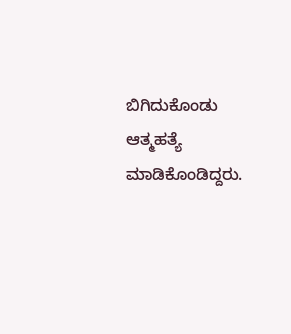ಬಿಗಿದುಕೊಂಡು ಆತ್ಮಹತ್ಯೆ ಮಾಡಿಕೊಂಡಿದ್ದರು.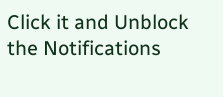Click it and Unblock the Notifications